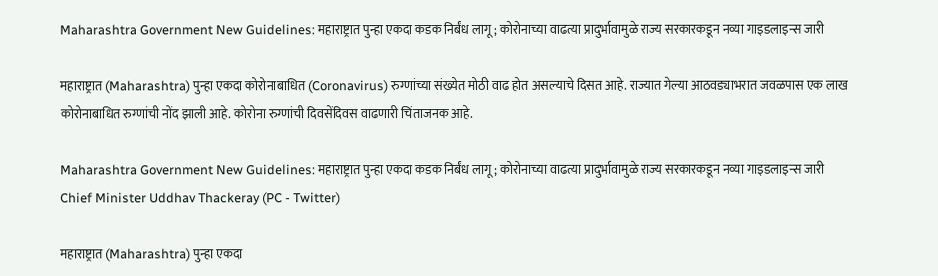Maharashtra Government New Guidelines: महाराष्ट्रात पुन्हा एकदा कडक निर्बंध लागू; कोरोनाच्या वाढत्या प्रादुर्भावामुळे राज्य सरकारकडून नव्या गाइडलाइन्स जारी

महाराष्ट्रात (Maharashtra) पुन्हा एकदा कोरोनाबाधित (Coronavirus) रुग्णांच्या संख्येत मोठी वाढ होत असल्याचे दिसत आहे. राज्यात गेल्या आठवड्याभरात जवळपास एक लाख कोरोनाबाधित रुग्णांची नोंद झाली आहे. कोरोना रुग्णांची दिवसेंदिवस वाढणारी चिंताजनक आहे.

Maharashtra Government New Guidelines: महाराष्ट्रात पुन्हा एकदा कडक निर्बंध लागू; कोरोनाच्या वाढत्या प्रादुर्भावामुळे राज्य सरकारकडून नव्या गाइडलाइन्स जारी
Chief Minister Uddhav Thackeray (PC - Twitter)

महाराष्ट्रात (Maharashtra) पुन्हा एकदा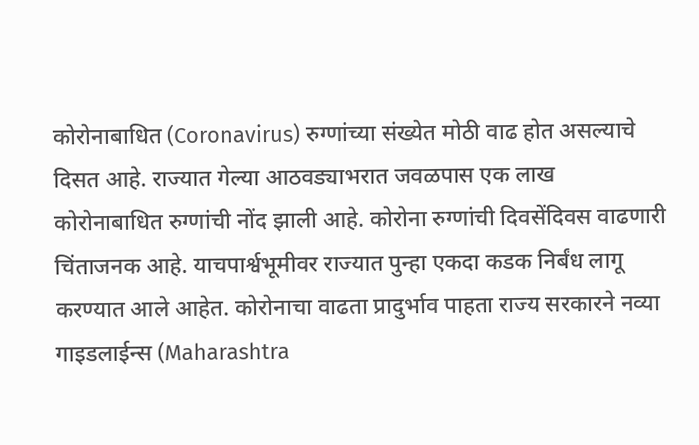कोरोनाबाधित (Coronavirus) रुग्णांच्या संख्येत मोठी वाढ होत असल्याचे दिसत आहे. राज्यात गेल्या आठवड्याभरात जवळपास एक लाख कोरोनाबाधित रुग्णांची नोंद झाली आहे. कोरोना रुग्णांची दिवसेंदिवस वाढणारी चिंताजनक आहे. याचपार्श्वभूमीवर राज्यात पुन्हा एकदा कडक निर्बंध लागू करण्यात आले आहेत. कोरोनाचा वाढता प्रादुर्भाव पाहता राज्य सरकारने नव्या गाइडलाईन्स (Maharashtra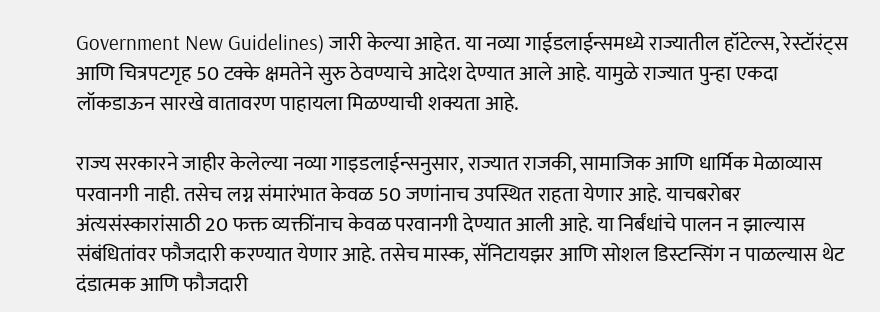Government New Guidelines) जारी केल्या आहेत. या नव्या गाईडलाईन्समध्ये राज्यातील हॉटेल्स, रेस्टॉरंट्स आणि चित्रपटगृह 50 टक्के क्षमतेने सुरु ठेवण्याचे आदेश देण्यात आले आहे. यामुळे राज्यात पुन्हा एकदा लॉकडाऊन सारखे वातावरण पाहायला मिळण्याची शक्यता आहे.

राज्य सरकारने जाहीर केलेल्या नव्या गाइडलाईन्सनुसार, राज्यात राजकी, सामाजिक आणि धार्मिक मेळाव्यास परवानगी नाही. तसेच लग्न संमारंभात केवळ 50 जणांनाच उपस्थित राहता येणार आहे. याचबरोबर अंत्यसंस्कारांसाठी 20 फक्त व्यक्तींनाच केवळ परवानगी देण्यात आली आहे. या निर्बंधांचे पालन न झाल्यास संबंधितांवर फौजदारी करण्यात येणार आहे. तसेच मास्क, सॅनिटायझर आणि सोशल डिस्टन्सिंग न पाळल्यास थेट दंडात्मक आणि फौजदारी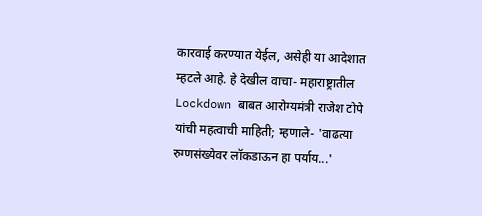कारवाई करण्यात येईल, असेही या आदेशात म्हटले आहे. हे देखील वाचा- महाराष्ट्रातील Lockdown बाबत आरोग्यमंत्री राजेश टोपे यांची महत्वाची माहिती; म्हणाले- 'वाढत्या रुग्णसंख्येवर लॉकडाऊन हा पर्याय...'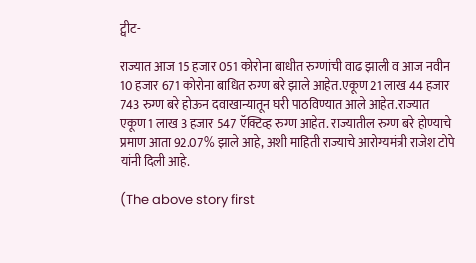ट्वीट-

राज्यात आज 15 हजार 051 कोरोना बाधीत रुग्णांची वाढ झाली व आज नवीन 10 हजार 671 कोरोना बाधित रुग्ण बरे झाले आहेत.एकूण 21 लाख 44 हजार 743 रुग्ण बरे होऊन दवाखान्यातून घरी पाठविण्यात आले आहेत.राज्यात एकूण 1 लाख 3 हजार 547 ऍक्टिव्ह रुग्ण आहेत. राज्यातील रुग्ण बरे होण्याचे प्रमाण आता 92.07% झाले आहे, अशी माहिती राज्याचे आरोग्यमंत्री राजेश टोपे यांनी दिली आहे.

(The above story first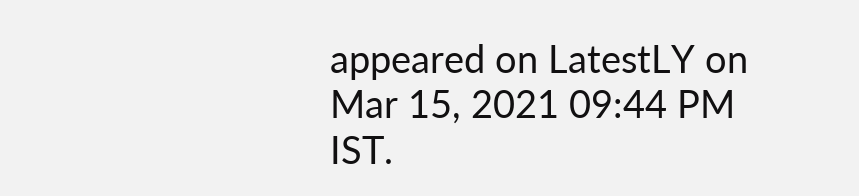appeared on LatestLY on Mar 15, 2021 09:44 PM IST.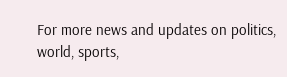For more news and updates on politics, world, sports,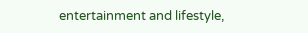entertainment and lifestyle,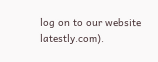log on to our website latestly.com).